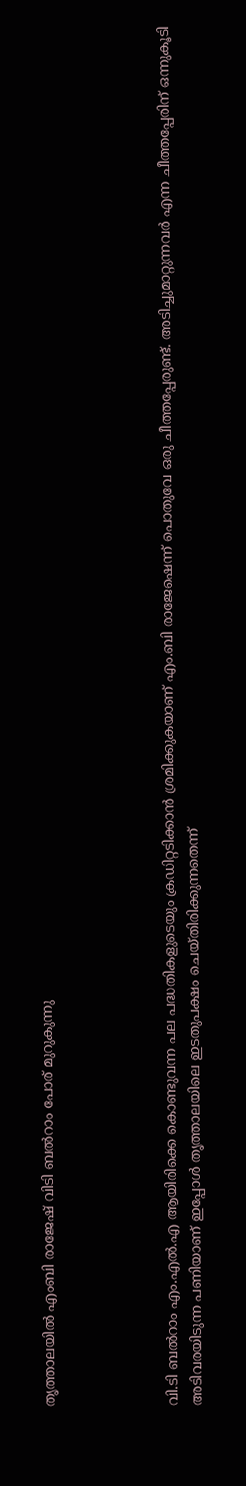തൃത്താലയിൽ എംബി രാജേഷ് വിടി ബൽറാം പോര് മുറുകുന്നു




വി.ടി ബൽറാം എം.എൽ.എ ആയിരിക്കെ കൊണ്ടുവന്ന പല പദ്ധതികളുടെയും ക്രഡിറ്റടിക്കാൻ ശ്രമിക്കുകയാണ് എം.ബി രാജേഷെന്ന് പൊതുവേ ഒരു ചീത്തപ്പേരുണ്ട്. അടിച്ചുമാറ്റുന്നവർ എന്ന ചീത്തപ്പേരിന് ഒന്നുകൂടി അടിവരയിടുന്ന പണിയാണ് ഇപ്പോൾ തൃത്താലയിലെ ഇടതുപക്ഷം ചെയ്തിരിക്കുന്നതെന്ന്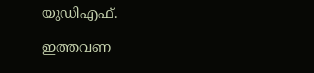യുഡിഎഫ്.

ഇത്തവണ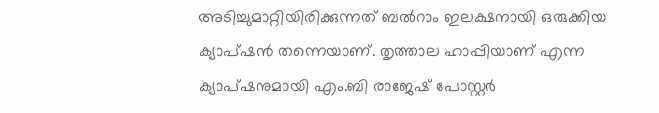അടിച്ചുമാറ്റിയിരിക്കുന്നത് ബൽറാം ഇലക്ഷനായി ഒരുക്കിയ ക്യാപ്ഷൻ തന്നെയാണ്. തൃത്താല ഹാപ്പിയാണ് എന്ന ക്യാപ്ഷനുമായി എം.ബി രാജേഷ് പോസ്റ്റർ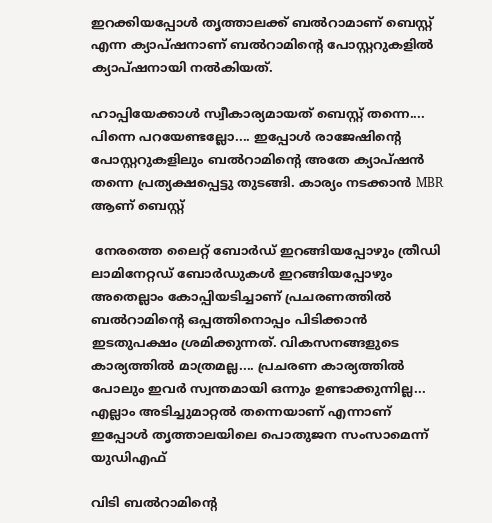ഇറക്കിയപ്പോൾ തൃത്താലക്ക് ബൽറാമാണ് ബെസ്റ്റ് എന്ന ക്യാപ്ഷനാണ് ബൽറാമിൻ്റെ പോസ്റ്ററുകളിൽ ക്യാപ്ഷനായി നൽകിയത്.

ഹാപ്പിയേക്കാൾ സ്വീകാര്യമായത് ബെസ്റ്റ് തന്നെ.... പിന്നെ പറയേണ്ടല്ലോ.... ഇപ്പോൾ രാജേഷിൻ്റെ പോസ്റ്ററുകളിലും ബൽറാമിൻ്റെ അതേ ക്യാപ്ഷൻ തന്നെ പ്രത്യക്ഷപ്പെട്ടു തുടങ്ങി. കാര്യം നടക്കാൻ MBR ആണ് ബെസ്റ്റ്

 നേരത്തെ ലൈറ്റ് ബോർഡ് ഇറങ്ങിയപ്പോഴും ത്രീഡി ലാമിനേറ്റഡ് ബോർഡുകൾ ഇറങ്ങിയപ്പോഴും അതെല്ലാം കോപ്പിയടിച്ചാണ് പ്രചരണത്തിൽ ബൽറാമിൻ്റെ ഒപ്പത്തിനൊപ്പം പിടിക്കാൻ ഇടതുപക്ഷം ശ്രമിക്കുന്നത്. വികസനങ്ങളുടെ കാര്യത്തിൽ മാത്രമല്ല.... പ്രചരണ കാര്യത്തിൽ പോലും ഇവർ സ്വന്തമായി ഒന്നും ഉണ്ടാക്കുന്നില്ല... എല്ലാം അടിച്ചുമാറ്റൽ തന്നെയാണ് എന്നാണ് ഇപ്പോൾ തൃത്താലയിലെ പൊതുജന സംസാമെന്ന് യുഡിഎഫ്

വിടി ബൽറാമിന്റെ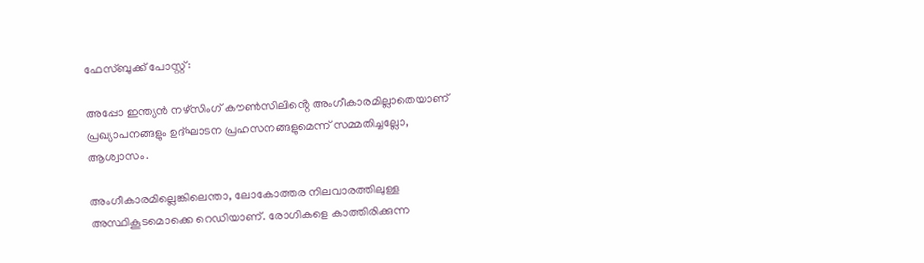ഫേസ്ബുക്ക് പോസ്റ്റ്:

അപ്പോ ഇന്ത്യൻ നഴ്‌സിംഗ് കൗൺസിലിൻ്റെ അംഗീകാരമില്ലാതെയാണ് പ്രഖ്യാപനങ്ങളും ഉദ്‌ഘാടന പ്രഹസനങ്ങളുമെന്ന് സമ്മതിച്ചല്ലോ, ആശ്വാസം.

അംഗീകാരമില്ലെങ്കിലെന്താ, ലോകോത്തര നിലവാരത്തിലുള്ള അസ്ഥികൂടമൊക്കെ റെഡിയാണ്. രോഗികളെ കാത്തിരിക്കുന്ന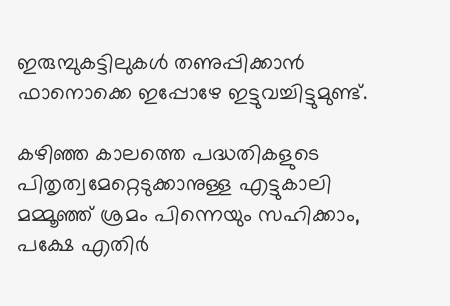ഇരുമ്പുകട്ടിലുകൾ തണുപ്പിക്കാൻ ഫാനൊക്കെ ഇപ്പോഴേ ഇട്ടുവച്ചിട്ടുമുണ്ട്.

കഴിഞ്ഞ കാലത്തെ പദ്ധതികളുടെ പിതൃത്വമേറ്റെടുക്കാനുള്ള എട്ടുകാലി മമ്മൂഞ്ഞ് ശ്രമം പിന്നെയും സഹിക്കാം, പക്ഷേ എതിർ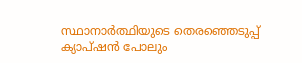സ്ഥാനാർത്ഥിയുടെ തെരഞ്ഞെടുപ്പ് ക്യാപ്ഷൻ പോലും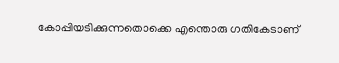കോപ്പിയടിക്കുന്നതൊക്കെ എന്തൊരു ഗതികേടാണ്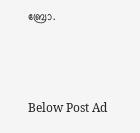ബ്രോ.



Below Post Ad